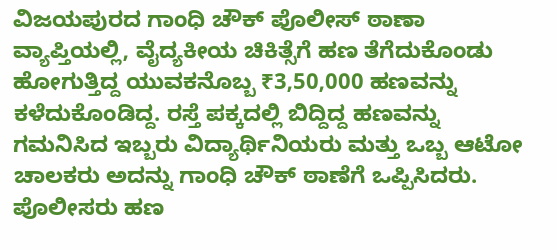ವಿಜಯಪುರದ ಗಾಂಧಿ ಚೌಕ್ ಪೊಲೀಸ್ ಠಾಣಾ ವ್ಯಾಪ್ತಿಯಲ್ಲಿ, ವೈದ್ಯಕೀಯ ಚಿಕಿತ್ಸೆಗೆ ಹಣ ತೆಗೆದುಕೊಂಡು ಹೋಗುತ್ತಿದ್ದ ಯುವಕನೊಬ್ಬ ₹3,50,000 ಹಣವನ್ನು ಕಳೆದುಕೊಂಡಿದ್ದ. ರಸ್ತೆ ಪಕ್ಕದಲ್ಲಿ ಬಿದ್ದಿದ್ದ ಹಣವನ್ನು ಗಮನಿಸಿದ ಇಬ್ಬರು ವಿದ್ಯಾರ್ಥಿನಿಯರು ಮತ್ತು ಒಬ್ಬ ಆಟೋ ಚಾಲಕರು ಅದನ್ನು ಗಾಂಧಿ ಚೌಕ್ ಠಾಣೆಗೆ ಒಪ್ಪಿಸಿದರು. ಪೊಲೀಸರು ಹಣ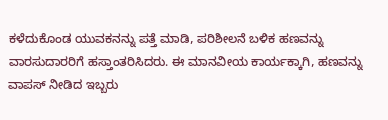ಕಳೆದುಕೊಂಡ ಯುವಕನನ್ನು ಪತ್ತೆ ಮಾಡಿ, ಪರಿಶೀಲನೆ ಬಳಿಕ ಹಣವನ್ನು ವಾರಸುದಾರರಿಗೆ ಹಸ್ತಾಂತರಿಸಿದರು. ಈ ಮಾನವೀಯ ಕಾರ್ಯಕ್ಕಾಗಿ, ಹಣವನ್ನು ವಾಪಸ್ ನೀಡಿದ ಇಬ್ಬರು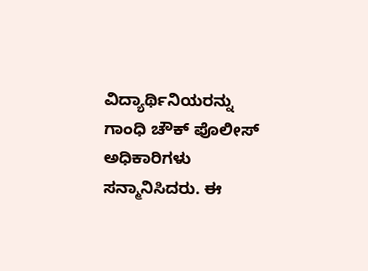ವಿದ್ಯಾರ್ಥಿನಿಯರನ್ನು ಗಾಂಧಿ ಚೌಕ್ ಪೊಲೀಸ್ ಅಧಿಕಾರಿಗಳು ಸನ್ಮಾನಿಸಿದರು. ಈ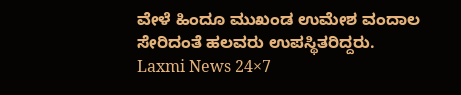ವೇಳೆ ಹಿಂದೂ ಮುಖಂಡ ಉಮೇಶ ವಂದಾಲ ಸೇರಿದಂತೆ ಹಲವರು ಉಪಸ್ಥಿತರಿದ್ದರು.
Laxmi News 24×7